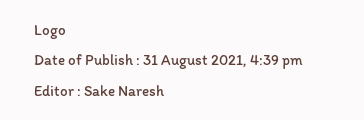Logo
Date of Publish : 31 August 2021, 4:39 pm
Editor : Sake Naresh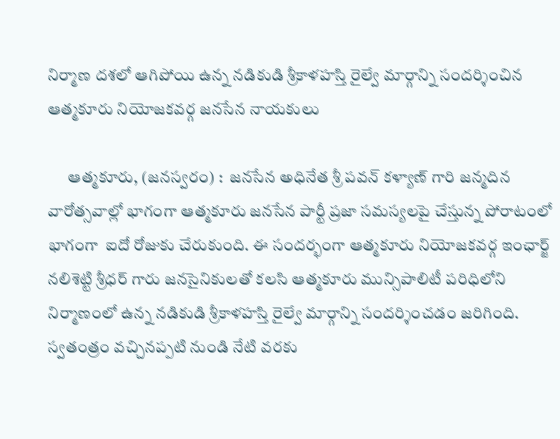నిర్మాణ దశలో ఆగిపోయి ఉన్న నడికుడి శ్రీకాళహస్తి రైల్వే మార్గాన్ని సందర్శించిన ఆత్మకూరు నియోజకవర్గ జనసేన నాయకులు

      ఆత్మకూరు, (జనస్వరం) :  జనసేన అధినేత శ్రీ పవన్ కళ్యాణ్ గారి జన్మదిన వారోత్సవాల్లో భాగంగా ఆత్మకూరు జనసేన పార్టీ ప్రజా సమస్యలపై చేస్తున్న పోరాటంలో భాగంగా  ఐదో రోజుకు చేరుకుంది. ఈ సందర్భంగా ఆత్మకూరు నియోజకవర్గ ఇంఛార్జ్  నలిశెట్టి శ్రీధర్ గారు జనసైనికులతో కలసి ఆత్మకూరు మున్సిపాలిటీ పరిధిలోని నిర్మాణంలో ఉన్న నడికుడి శ్రీకాళహస్తి రైల్వే మార్గాన్ని సందర్శించడం జరిగింది. స్వతంత్రం వచ్చినప్పటి నుండి నేటి వరకు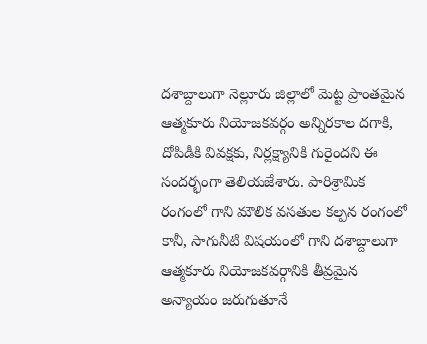దశాబ్దాలుగా నెల్లూరు జిల్లాలో మెట్ట ప్రాంతమైన ఆత్మకూరు నియోజకవర్గం అన్నిరకాల దగాకి, దోపిడీకి వివక్షకు, నిర్లక్ష్యానికి గురైందని ఈ సందర్భంగా తెలియజేశారు. పారిశ్రామిక రంగంలో గాని మౌలిక వసతుల కల్పన రంగంలో కానీ, సాగునీటి విషయంలో గాని దశాబ్దాలుగా ఆత్మకూరు నియోజకవర్గానికి తీవ్రమైన అన్యాయం జరుగుతూనే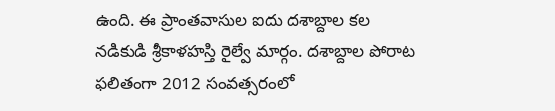ఉంది. ఈ ప్రాంతవాసుల ఐదు దశాబ్దాల కల నడికుడి శ్రీకాళహస్తి రైల్వే మార్గం. దశాబ్దాల పోరాట ఫలితంగా 2012 సంవత్సరంలో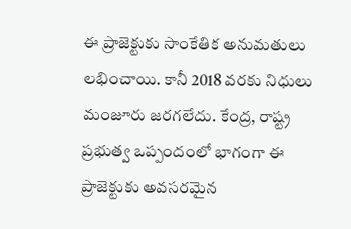ఈ ప్రాజెక్టుకు సాంకేతిక అనుమతులు లభించాయి. కానీ 2018 వరకు నిధులు మంజూరు జరగలేదు. కేంద్ర, రాష్ట్ర ప్రభుత్వ ఒప్పందంలో భాగంగా ఈ ప్రాజెక్టుకు అవసరమైన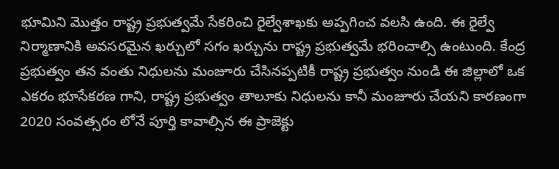భూమిని మొత్తం రాష్ట్ర ప్రభుత్వమే సేకరించి రైల్వేశాఖకు అప్పగించ వలసి ఉంది. ఈ రైల్వే నిర్మాణానికి అవసరమైన ఖర్చులో సగం ఖర్చును రాష్ట్ర ప్రభుత్వమే భరించాల్సి ఉంటుంది. కేంద్ర ప్రభుత్వం తన వంతు నిధులను మంజూరు చేసినప్పటికీ రాష్ట్ర ప్రభుత్వం నుండి ఈ జిల్లాలో ఒక ఎకరం భూసేకరణ గాని, రాష్ట్ర ప్రభుత్వం తాలూకు నిధులను కానీ మంజూరు చేయని కారణంగా 2020 సంవత్సరం లోనే పూర్తి కావాల్సిన ఈ ప్రాజెక్టు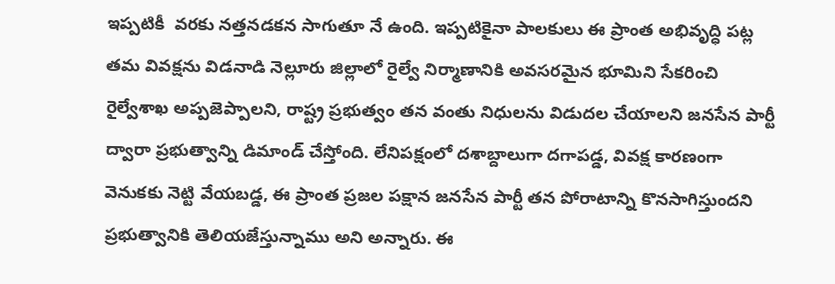ఇప్పటికీ  వరకు నత్తనడకన సాగుతూ నే ఉంది. ఇప్పటికైనా పాలకులు ఈ ప్రాంత అభివృద్ధి పట్ల తమ వివక్షను విడనాడి నెల్లూరు జిల్లాలో రైల్వే నిర్మాణానికి అవసరమైన భూమిని సేకరించి రైల్వేశాఖ అప్పజెప్పాలని, రాష్ట్ర ప్రభుత్వం తన వంతు నిధులను విడుదల చేయాలని జనసేన పార్టీ ద్వారా ప్రభుత్వాన్ని డిమాండ్ చేస్తోంది. లేనిపక్షంలో దశాబ్దాలుగా దగాపడ్డ, వివక్ష కారణంగా వెనుకకు నెట్టి వేయబడ్డ, ఈ ప్రాంత ప్రజల పక్షాన జనసేన పార్టీ తన పోరాటాన్ని కొనసాగిస్తుందని ప్రభుత్వానికి తెలియజేస్తున్నాము అని అన్నారు. ఈ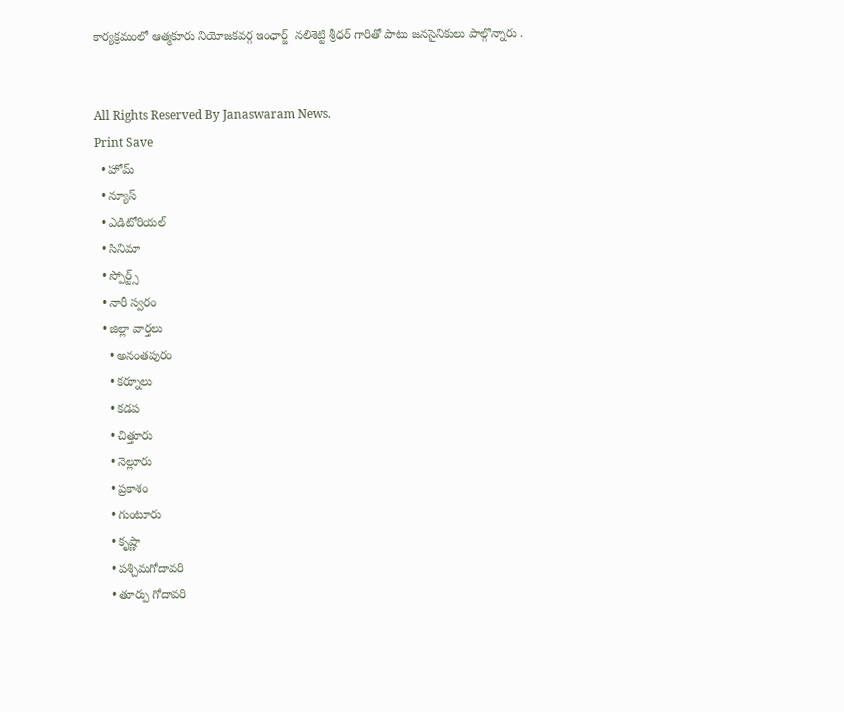కార్యక్రమంలో ఆత్మకూరు నియోజకవర్గ ఇంఛార్జ్  నలిశెట్టి శ్రీధర్ గారితో పాటు జనసైనికులు పాల్గొన్నారు .


All Rights Reserved By Janaswaram News.
Print Save
  • హోమ్
  • న్యూస్
  • ఎడిటోరియల్
  • సినిమా
  • స్పోర్ట్స్
  • నారీ స్వరం
  • జిల్లా వార్తలు
    • అనంతపురం
    • కర్నూలు
    • కడప
    • చిత్తూరు
    • నెల్లూరు
    • ప్రకాశం
    • గుంటూరు
    • కృష్ణా
    • పశ్చిమగోదావరి
    • తూర్పు గోదావరి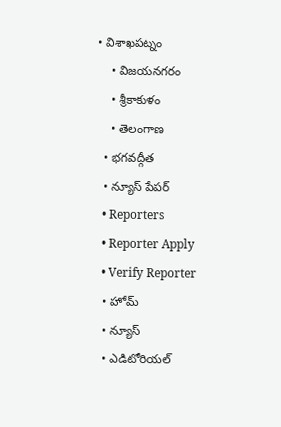• విశాఖపట్నం
    • విజయనగరం
    • శ్రీకాకుళం
    • తెలంగాణ
  • భగవద్గీత
  • న్యూస్ పేపర్
  • Reporters
  • Reporter Apply
  • Verify Reporter
  • హోమ్
  • న్యూస్
  • ఎడిటోరియల్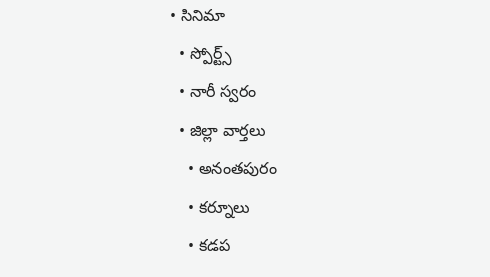• సినిమా
  • స్పోర్ట్స్
  • నారీ స్వరం
  • జిల్లా వార్తలు
    • అనంతపురం
    • కర్నూలు
    • కడప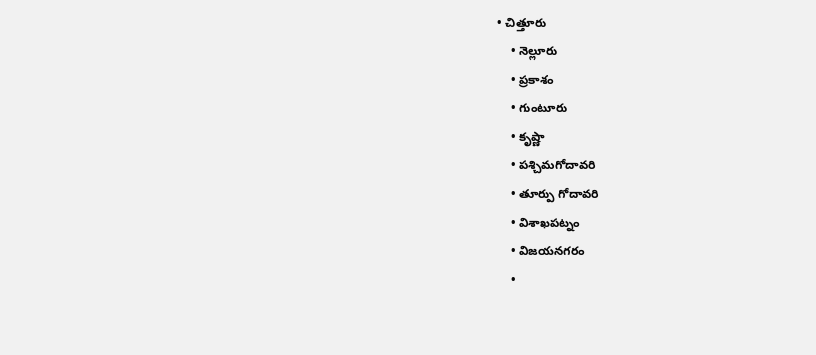• చిత్తూరు
    • నెల్లూరు
    • ప్రకాశం
    • గుంటూరు
    • కృష్ణా
    • పశ్చిమగోదావరి
    • తూర్పు గోదావరి
    • విశాఖపట్నం
    • విజయనగరం
    •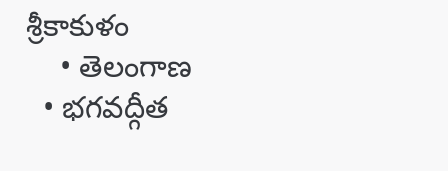శ్రీకాకుళం
    • తెలంగాణ
  • భగవద్గీత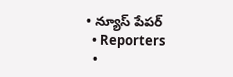• న్యూస్ పేపర్
  • Reporters
  •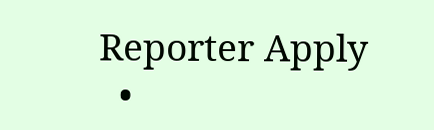Reporter Apply
  •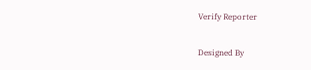Verify Reporter

Designed By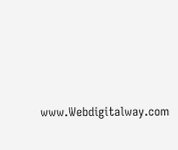www.Webdigitalway.com